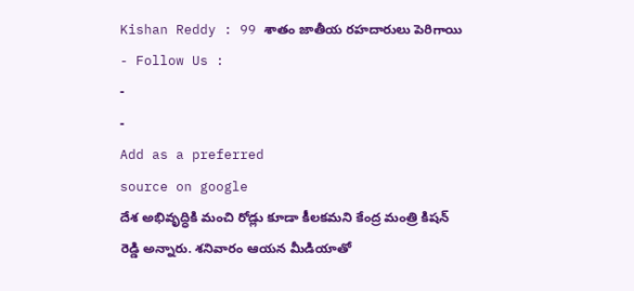Kishan Reddy : 99 శాతం జాతీయ రహదారులు పెరిగాయి
- Follow Us :
-
-
Add as a preferred
source on google
దేశ అభివృద్ధికి మంచి రోడ్లు కూడా కీలకమని కేంద్ర మంత్రి కిషన్ రెడ్డి అన్నారు. శనివారం ఆయన మీడియాతో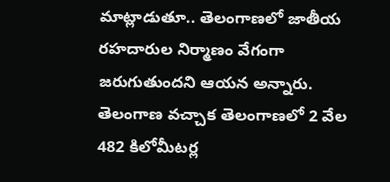మాట్లాడుతూ.. తెలంగాణలో జాతీయ రహదారుల నిర్మాణం వేగంగా జరుగుతుందని ఆయన అన్నారు. తెలంగాణ వచ్చాక తెలంగాణలో 2 వేల 482 కిలోమీటర్ల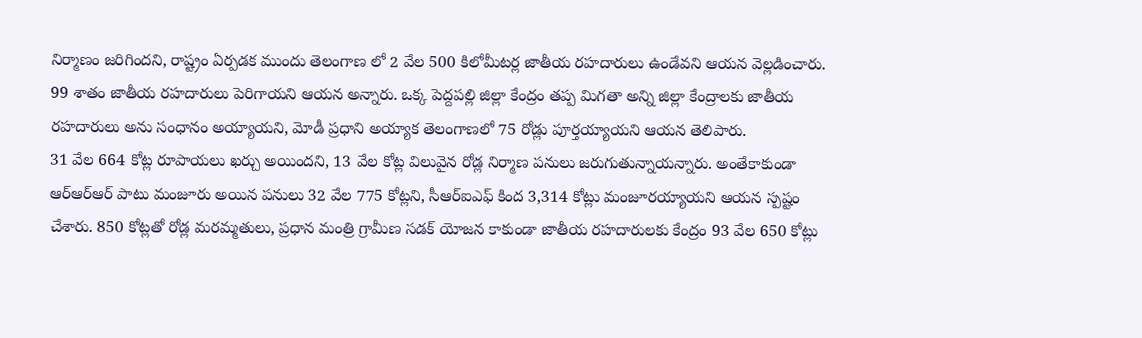నిర్మాణం జరిగిందని, రాష్ట్రం ఏర్పడక ముందు తెలంగాణ లో 2 వేల 500 కిలోమీటర్ల జాతీయ రహదారులు ఉండేవని ఆయన వెల్లడించారు. 99 శాతం జాతీయ రహదారులు పెరిగాయని ఆయన అన్నారు. ఒక్క పెద్దపల్లి జిల్లా కేంద్రం తప్ప మిగతా అన్ని జిల్లా కేంద్రాలకు జాతీయ రహదారులు అను సంధానం అయ్యాయని, మోడీ ప్రధాని అయ్యాక తెలంగాణలో 75 రోడ్లు పూర్తయ్యాయని ఆయన తెలిపారు.
31 వేల 664 కోట్ల రూపాయలు ఖర్చు అయిందని, 13 వేల కోట్ల విలువైన రోడ్ల నిర్మాణ పనులు జరుగుతున్నాయన్నారు. అంతేకాకుండా ఆర్ఆర్ఆర్ పాటు మంజూరు అయిన పనులు 32 వేల 775 కోట్లని, సీఆర్ఐఎఫ్ కింద 3,314 కోట్లు మంజూరయ్యాయని ఆయన స్పష్టం చేశారు. 850 కోట్లతో రోడ్ల మరమ్మతులు, ప్రధాన మంత్రి గ్రామీణ సడక్ యోజన కాకుండా జాతీయ రహదారులకు కేంద్రం 93 వేల 650 కోట్లు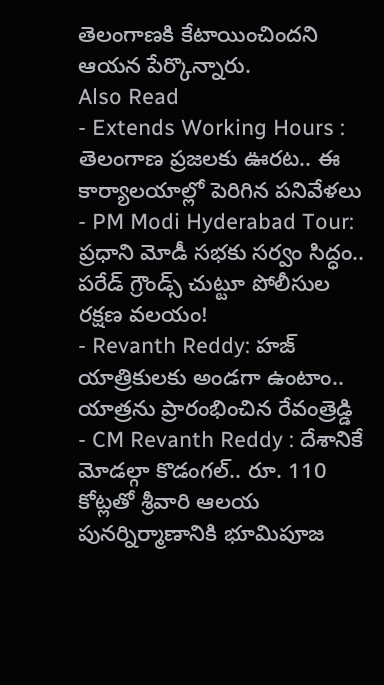తెలంగాణకి కేటాయించిందని ఆయన పేర్కొన్నారు.
Also Read
- Extends Working Hours : తెలంగాణ ప్రజలకు ఊరట.. ఈ కార్యాలయాల్లో పెరిగిన పనివేళలు
- PM Modi Hyderabad Tour: ప్రధాని మోడీ సభకు సర్వం సిద్ధం.. పరేడ్ గ్రౌండ్స్ చుట్టూ పోలీసుల రక్షణ వలయం!
- Revanth Reddy: హజ్ యాత్రికులకు అండగా ఉంటాం.. యాత్రను ప్రారంభించిన రేవంత్రెడ్డి
- CM Revanth Reddy : దేశానికే మోడల్గా కొడంగల్.. రూ. 110 కోట్లతో శ్రీవారి ఆలయ పునర్నిర్మాణానికి భూమిపూజ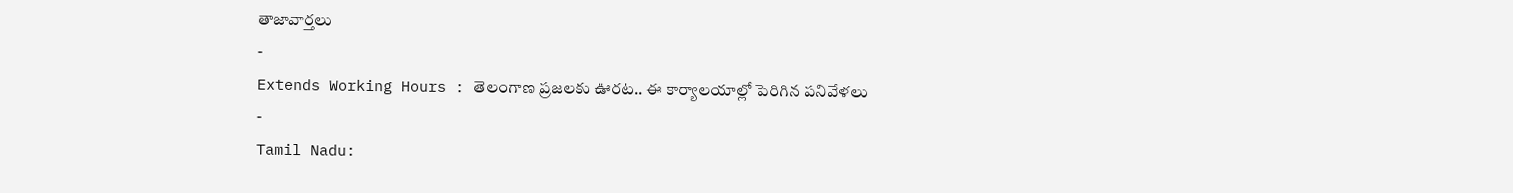తాజావార్తలు
-
Extends Working Hours : తెలంగాణ ప్రజలకు ఊరట.. ఈ కార్యాలయాల్లో పెరిగిన పనివేళలు
-
Tamil Nadu: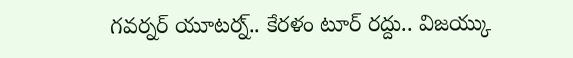గవర్నర్ యూటర్న్.. కేరళం టూర్ రద్దు.. విజయ్కు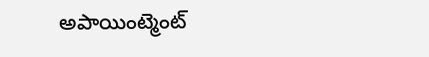అపాయింట్మెంట్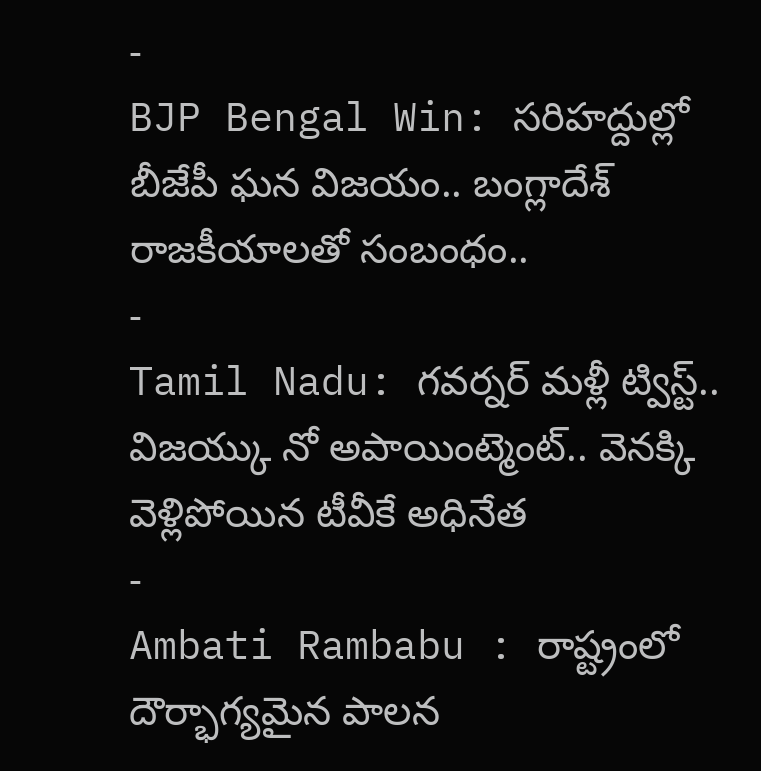-
BJP Bengal Win: సరిహద్దుల్లో బీజేపీ ఘన విజయం.. బంగ్లాదేశ్ రాజకీయాలతో సంబంధం..
-
Tamil Nadu: గవర్నర్ మళ్లీ ట్విస్ట్.. విజయ్కు నో అపాయింట్మెంట్.. వెనక్కి వెళ్లిపోయిన టీవీకే అధినేత
-
Ambati Rambabu : రాష్ట్రంలో దౌర్భాగ్యమైన పాలన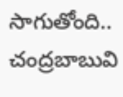సాగుతోంది.. చంద్రబాబువి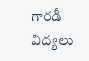గారడీ విద్యలు